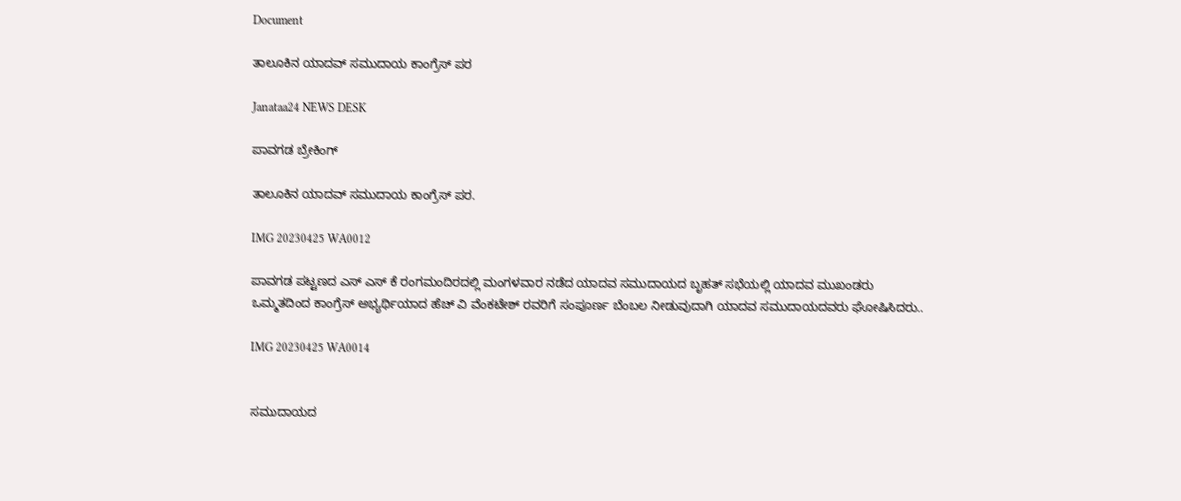Document

ತಾಲೂಕಿನ ಯಾದವ್ ಸಮುದಾಯ ಕಾಂಗ್ರೆಸ್ ಪರ

Janataa24 NEWS DESK

ಪಾವಗಡ ಬ್ರೇಕಿಂಗ್

ತಾಲೂಕಿನ ಯಾದವ್ ಸಮುದಾಯ ಕಾಂಗ್ರೆಸ್ ಪರ.

IMG 20230425 WA0012

ಪಾವಗಡ ಪಟ್ಟಣದ ಎಸ್ ಎಸ್ ಕೆ ರಂಗಮಂದಿರದಲ್ಲಿ ಮಂಗಳವಾರ ನಡೆದ ಯಾದವ ಸಮುದಾಯದ ಬೃಹತ್ ಸಭೆಯಲ್ಲಿ ಯಾದವ ಮುಖಂಡರು ಒಮ್ಮತದಿಂದ ಕಾಂಗ್ರೆಸ್ ಅಭ್ಯರ್ಥಿಯಾದ ಹೆಚ್ ವಿ ವೆಂಕಟೇಶ್ ರವರಿಗೆ ಸಂಪೂರ್ಣ ಬೆಂಬಲ ನೀಡುವುದಾಗಿ ಯಾದವ ಸಮುದಾಯದವರು ಘೋಷಿಸಿದರು..

IMG 20230425 WA0014


ಸಮುದಾಯದ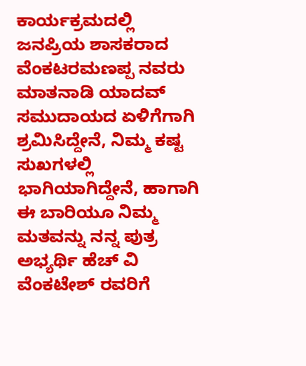ಕಾರ್ಯಕ್ರಮದಲ್ಲಿ ಜನಪ್ರಿಯ ಶಾಸಕರಾದ ವೆಂಕಟರಮಣಪ್ಪ ನವರು ಮಾತನಾಡಿ ಯಾದವ್ ಸಮುದಾಯದ ಏಳಿಗೆಗಾಗಿ ಶ್ರಮಿಸಿದ್ದೇನೆ, ನಿಮ್ಮ ಕಷ್ಟ ಸುಖಗಳಲ್ಲಿ ಭಾಗಿಯಾಗಿದ್ದೇನೆ, ಹಾಗಾಗಿ ಈ ಬಾರಿಯೂ ನಿಮ್ಮ ಮತವನ್ನು ನನ್ನ ಪುತ್ರ ಅಭ್ಯರ್ಥಿ ಹೆಚ್ ವಿ ವೆಂಕಟೇಶ್ ರವರಿಗೆ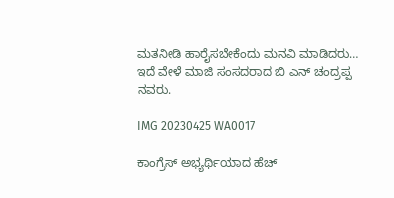ಮತನೀಡಿ ಹಾರೈಸಬೇಕೆಂದು ಮನವಿ ಮಾಡಿದರು…
ಇದೆ ವೇಳೆ ಮಾಜಿ ಸಂಸದರಾದ ಬಿ ಎನ್ ಚಂದ್ರಪ್ಪ ನವರು.

IMG 20230425 WA0017

ಕಾಂಗ್ರೆಸ್ ಅಭ್ಯರ್ಥಿಯಾದ ಹೆಚ್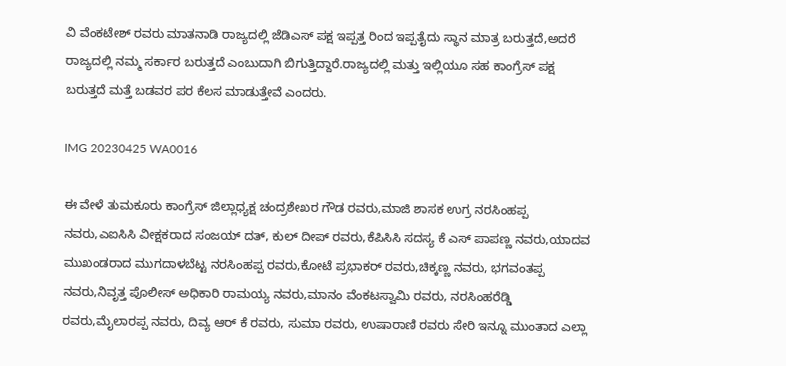ವಿ ವೆಂಕಟೇಶ್ ರವರು ಮಾತನಾಡಿ ರಾಜ್ಯದಲ್ಲಿ ಜೆಡಿಎಸ್ ಪಕ್ಷ ಇಪ್ಪತ್ತ ರಿಂದ ಇಪ್ಪತೈದು ಸ್ಥಾನ ಮಾತ್ರ ಬರುತ್ತದೆ,ಅದರೆ ರಾಜ್ಯದಲ್ಲಿ ನಮ್ಮ ಸರ್ಕಾರ ಬರುತ್ತದೆ ಎಂಬುದಾಗಿ ಬಿಗುತ್ತಿದ್ದಾರೆ.ರಾಜ್ಯದಲ್ಲಿ ಮತ್ತು ಇಲ್ಲಿಯೂ ಸಹ ಕಾಂಗ್ರೆಸ್ ಪಕ್ಷ ಬರುತ್ತದೆ ಮತ್ತೆ ಬಡವರ ಪರ ಕೆಲಸ ಮಾಡುತ್ತೇವೆ ಎಂದರು.

IMG 20230425 WA0016

ಈ ವೇಳೆ ತುಮಕೂರು ಕಾಂಗ್ರೆಸ್ ಜಿಲ್ಲಾಧ್ಯಕ್ಷ ಚಂದ್ರಶೇಖರ ಗೌಡ ರವರು,ಮಾಜಿ ಶಾಸಕ ಉಗ್ರ ನರಸಿಂಹಪ್ಪ ನವರು,ಎಐಸಿಸಿ ವೀಕ್ಷಕರಾದ ಸಂಜಯ್ ದತ್, ಕುಲ್ ದೀಪ್ ರವರು,ಕೆಪಿಸಿಸಿ ಸದಸ್ಯ ಕೆ ಎಸ್ ಪಾಪಣ್ಣ ನವರು,ಯಾದವ ಮುಖಂಡರಾದ ಮುಗದಾಳಬೆಟ್ಟ ನರಸಿಂಹಪ್ಪ ರವರು,ಕೋಟೆ ಪ್ರಭಾಕರ್ ರವರು,ಚಿಕ್ಕಣ್ಣ ನವರು, ಭಗವಂತಪ್ಪ ನವರು,ನಿವೃತ್ತ ಪೊಲೀಸ್ ಅಧಿಕಾರಿ ರಾಮಯ್ಯ ನವರು,ಮಾನಂ ವೆಂಕಟಸ್ವಾಮಿ ರವರು, ನರಸಿಂಹರೆಡ್ಡಿ ರವರು,ಮೈಲಾರಪ್ಪ ನವರು, ದಿವ್ಯ ಆರ್ ಕೆ ರವರು, ಸುಮಾ ರವರು, ಉಷಾರಾಣಿ ರವರು ಸೇರಿ ಇನ್ನೂ ಮುಂತಾದ ಎಲ್ಲಾ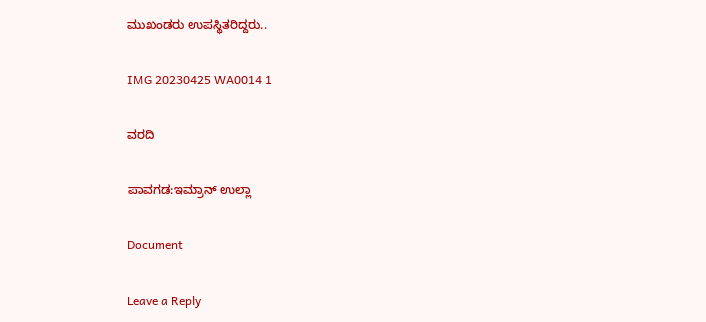ಮುಖಂಡರು ಉಪಸ್ಥಿತರಿದ್ದರು..

IMG 20230425 WA0014 1

ವರದಿ

ಪಾವಗಡ:ಇಮ್ರಾನ್ ಉಲ್ಲಾ

Document

Leave a Reply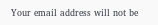Your email address will not be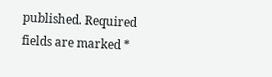published. Required fields are marked *